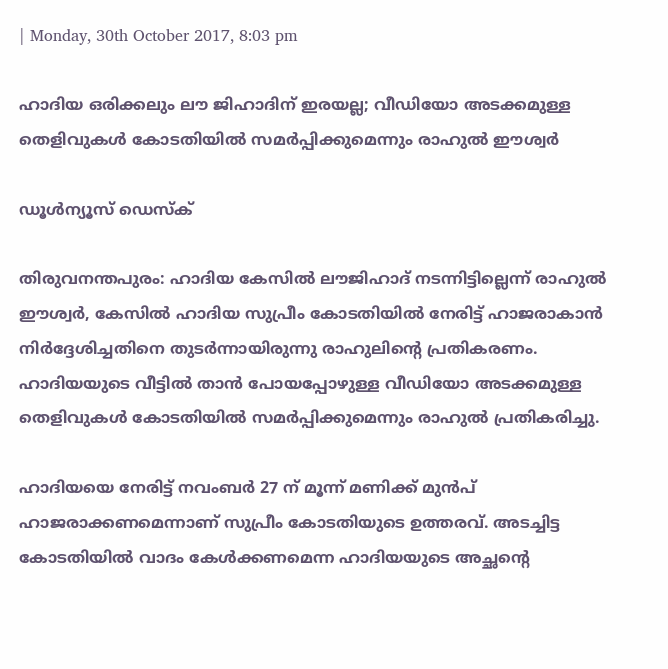| Monday, 30th October 2017, 8:03 pm

ഹാദിയ ഒരിക്കലും ലൗ ജിഹാദിന് ഇരയല്ല; വീഡിയോ അടക്കമുള്ള തെളിവുകള്‍ കോടതിയില്‍ സമര്‍പ്പിക്കുമെന്നും രാഹുല്‍ ഈശ്വര്‍

ഡൂള്‍ന്യൂസ് ഡെസ്‌ക്

തിരുവനന്തപുരം: ഹാദിയ കേസില്‍ ലൗജിഹാദ് നടന്നിട്ടില്ലെന്ന് രാഹുല്‍ ഈശ്വര്‍, കേസില്‍ ഹാദിയ സുപ്രീം കോടതിയില്‍ നേരിട്ട് ഹാജരാകാന്‍ നിര്‍ദ്ദേശിച്ചതിനെ തുടര്‍ന്നായിരുന്നു രാഹുലിന്റെ പ്രതികരണം. ഹാദിയയുടെ വീട്ടില്‍ താന്‍ പോയപ്പോഴുള്ള വീഡിയോ അടക്കമുള്ള തെളിവുകള്‍ കോടതിയില്‍ സമര്‍പ്പിക്കുമെന്നും രാഹുല്‍ പ്രതികരിച്ചു.

ഹാദിയയെ നേരിട്ട് നവംബര്‍ 27 ന് മൂന്ന് മണിക്ക് മുന്‍പ് ഹാജരാക്കണമെന്നാണ് സുപ്രീം കോടതിയുടെ ഉത്തരവ്. അടച്ചിട്ട കോടതിയില്‍ വാദം കേള്‍ക്കണമെന്ന ഹാദിയയുടെ അച്ഛന്റെ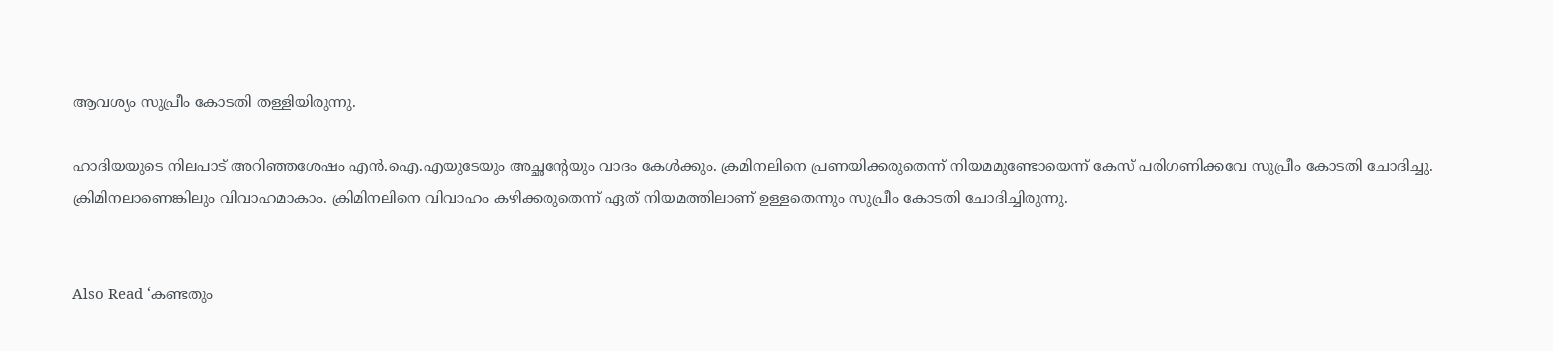ആവശ്യം സുപ്രീം കോടതി തള്ളിയിരുന്നു.

ഹാദിയയുടെ നിലപാട് അറിഞ്ഞശേഷം എന്‍.ഐ.എയുടേയും അച്ഛന്റേയും വാദം കേള്‍ക്കും. ക്രമിനലിനെ പ്രണയിക്കരുതെന്ന് നിയമമുണ്ടോയെന്ന് കേസ് പരിഗണിക്കവേ സുപ്രീം കോടതി ചോദിച്ചു. ക്രിമിനലാണെങ്കിലും വിവാഹമാകാം. ക്രിമിനലിനെ വിവാഹം കഴിക്കരുതെന്ന് ഏത് നിയമത്തിലാണ് ഉള്ളതെന്നും സുപ്രീം കോടതി ചോദിച്ചിരുന്നു.


Also Read ‘കണ്ടതും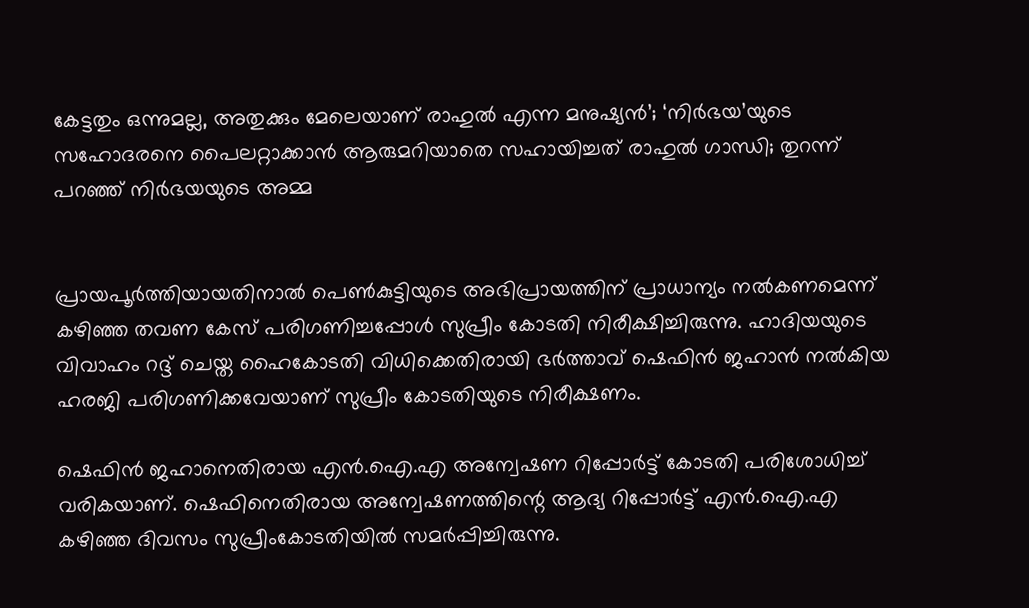കേട്ടതും ഒന്നുമല്ല, അതുക്കും മേലെയാണ് രാഹുല്‍ എന്ന മനുഷ്യന്‍’; ‘നിര്‍ഭയ’യുടെ സഹോദരനെ പൈലറ്റാക്കാന്‍ ആരുമറിയാതെ സഹായിച്ചത് രാഹുല്‍ ഗാന്ധി; തുറന്ന് പറഞ്ഞ് നിര്‍ഭയയുടെ അമ്മ


പ്രായപൂര്‍ത്തിയായതിനാല്‍ പെണ്‍കുട്ടിയുടെ അഭിപ്രായത്തിന് പ്രാധാന്യം നല്‍കണമെന്ന് കഴിഞ്ഞ തവണ കേസ് പരിഗണിച്ചപ്പോള്‍ സുപ്രീം കോടതി നിരീക്ഷിച്ചിരുന്നു. ഹാദിയയുടെ വിവാഹം റദ്ദ് ചെയ്ത ഹൈകോടതി വിധിക്കെതിരായി ഭര്‍ത്താവ് ഷെഫിന്‍ ജഹാന്‍ നല്‍കിയ ഹരജി പരിഗണിക്കവേയാണ് സുപ്രീം കോടതിയുടെ നിരീക്ഷണം.

ഷെഫിന്‍ ജഹാനെതിരായ എന്‍.ഐ.എ അന്വേഷണ റിപ്പോര്‍ട്ട് കോടതി പരിശോധിച്ച് വരികയാണ്. ഷെഫിനെതിരായ അന്വേഷണത്തിന്റെ ആദ്യ റിപ്പോര്‍ട്ട് എന്‍.ഐ.എ കഴിഞ്ഞ ദിവസം സുപ്രീംകോടതിയില്‍ സമര്‍പ്പിച്ചിരുന്നു.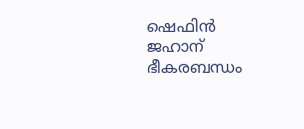ഷെഫിന്‍ ജഹാന് ഭീകരബന്ധം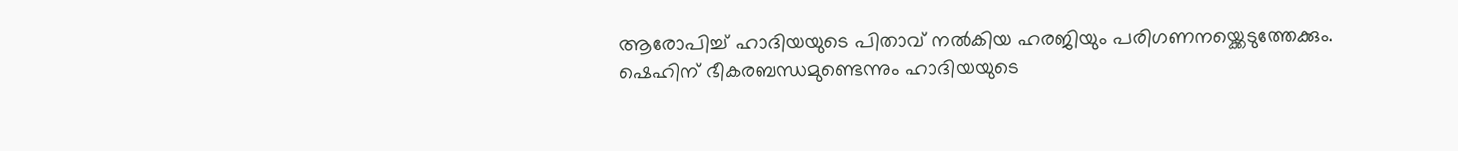ആരോപിച്ച് ഹാദിയയുടെ പിതാവ് നല്‍കിയ ഹരജിയും പരിഗണനയ്ക്കെടുത്തേക്കും. ഷെഹിന് ഭീകരബന്ധമുണ്ടെന്നും ഹാദിയയുടെ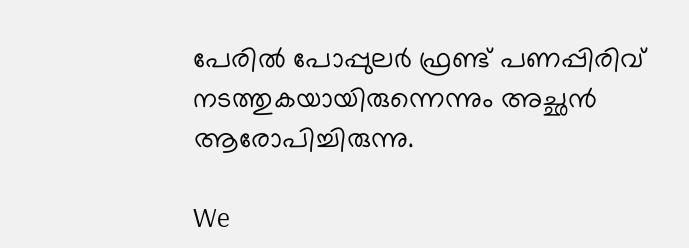പേരില്‍ പോപ്പുലര്‍ ഫ്രണ്ട് പണപ്പിരിവ് നടത്തുകയായിരുന്നെന്നും അച്ഛന്‍ ആരോപിച്ചിരുന്നു.

We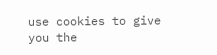use cookies to give you the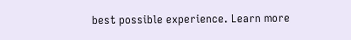best possible experience. Learn more